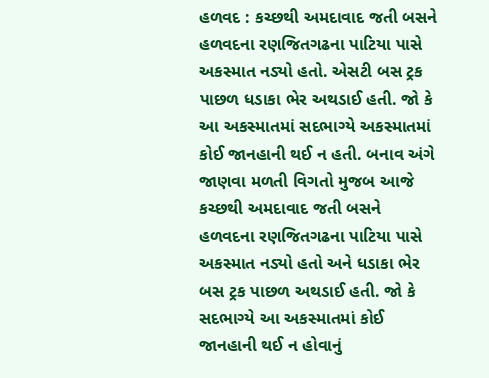હળવદ : કચ્છથી અમદાવાદ જતી બસને હળવદના રણજિતગઢના પાટિયા પાસે અકસ્માત નડ્યો હતો. એસટી બસ ટ્રક પાછળ ધડાકા ભેર અથડાઈ હતી. જો કે આ અકસ્માતમાં સદભાગ્યે અકસ્માતમાં કોઈ જાનહાની થઈ ન હતી. બનાવ અંગે જાણવા મળતી વિગતો મુજબ આજે કચ્છથી અમદાવાદ જતી બસને હળવદના રણજિતગઢના પાટિયા પાસે અકસ્માત નડ્યો હતો અને ધડાકા ભેર બસ ટ્રક પાછળ અથડાઈ હતી. જો કે સદભાગ્યે આ અકસ્માતમાં કોઈ જાનહાની થઈ ન હોવાનું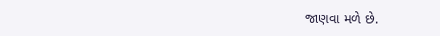જાણવા મળે છે.